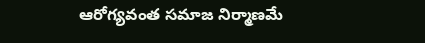ఆరోగ్యవంత సమాజ నిర్మాణమే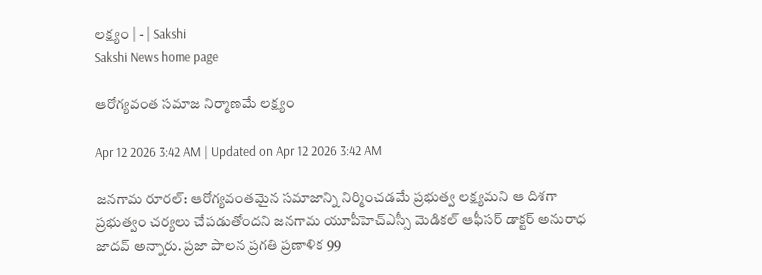లక్ష్యం | - | Sakshi
Sakshi News home page

ఆరోగ్యవంత సమాజ నిర్మాణమే లక్ష్యం

Apr 12 2026 3:42 AM | Updated on Apr 12 2026 3:42 AM

జనగామ రూరల్‌: ఆరోగ్యవంతమైన సమాజాన్ని నిర్మించడమే ప్రభుత్వ లక్ష్యమని ఆ దిశగా ప్రభుత్వం చర్యలు చేపడుతోందని జనగామ యూపీహెచ్‌ఎస్సీ మెడికల్‌ ఆఫీసర్‌ డాక్టర్‌ అనురాధ జాదవ్‌ అన్నారు. ప్రజా పాలన ప్రగతి ప్రణాళిక 99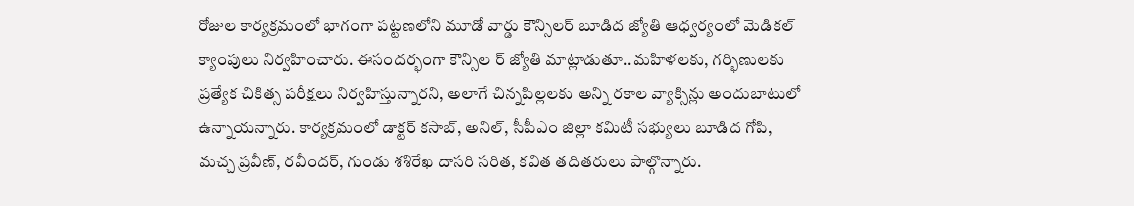రోజుల కార్యక్రమంలో భాగంగా పట్టణలోని మూడో వార్డు కౌన్సిలర్‌ బూడిద జ్యోతి ఆధ్వర్యంలో మెడికల్‌ క్యాంపులు నిర్వహించారు. ఈసందర్భంగా కౌన్సిల ర్‌ జ్యోతి మాట్లాడుతూ..మహిళలకు, గర్భిణులకు ప్రత్యేక చికిత్స పరీక్షలు నిర్వహిస్తున్నారని, అలాగే చిన్నపిల్లలకు అన్ని రకాల వ్యాక్సిన్లు అందుబాటులో ఉన్నాయన్నారు. కార్యక్రమంలో డాక్టర్‌ కసాబ్‌, అనిల్‌, సీపీఎం జిల్లా కమిటీ సభ్యులు బూడిద గోపి, మచ్చ ప్రవీణ్‌, రవీందర్‌, గుండు శశిరేఖ దాసరి సరిత, కవిత తదితరులు పాల్గొన్నారు.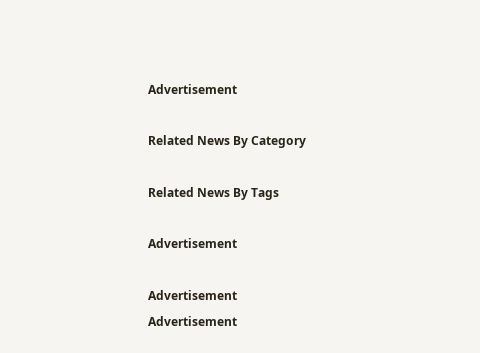Advertisement

Related News By Category

Related News By Tags

Advertisement

Advertisement
Advertisement